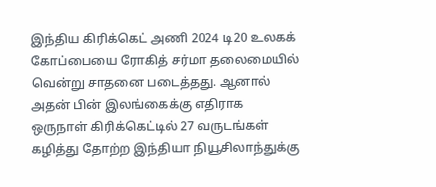இந்திய கிரிக்கெட் அணி 2024 டி20 உலகக் கோப்பையை ரோகித் சர்மா தலைமையில் வென்று சாதனை படைத்தது. ஆனால் அதன் பின் இலங்கைக்கு எதிராக ஒருநாள் கிரிக்கெட்டில் 27 வருடங்கள் கழித்து தோற்ற இந்தியா நியூசிலாந்துக்கு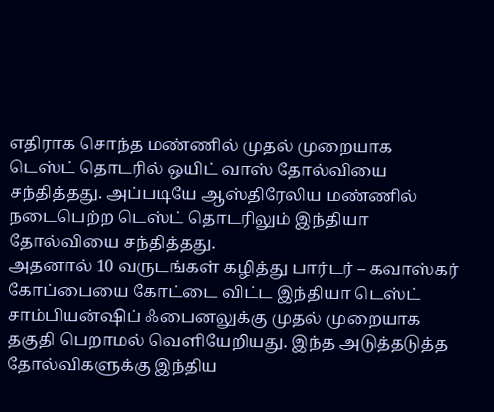எதிராக சொந்த மண்ணில் முதல் முறையாக டெஸ்ட் தொடரில் ஒயிட் வாஸ் தோல்வியை சந்தித்தது. அப்படியே ஆஸ்திரேலிய மண்ணில் நடைபெற்ற டெஸ்ட் தொடரிலும் இந்தியா தோல்வியை சந்தித்தது.
அதனால் 10 வருடங்கள் கழித்து பார்டர் – கவாஸ்கர் கோப்பையை கோட்டை விட்ட இந்தியா டெஸ்ட் சாம்பியன்ஷிப் ஃபைனலுக்கு முதல் முறையாக தகுதி பெறாமல் வெளியேறியது. இந்த அடுத்தடுத்த தோல்விகளுக்கு இந்திய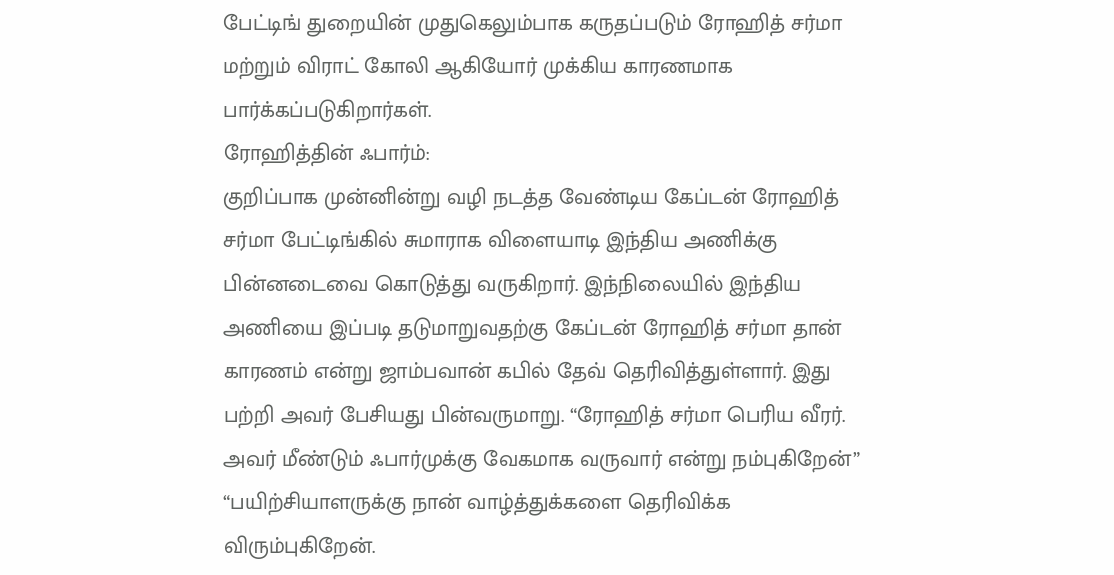பேட்டிங் துறையின் முதுகெலும்பாக கருதப்படும் ரோஹித் சர்மா மற்றும் விராட் கோலி ஆகியோர் முக்கிய காரணமாக பார்க்கப்படுகிறார்கள்.
ரோஹித்தின் ஃபார்ம்:
குறிப்பாக முன்னின்று வழி நடத்த வேண்டிய கேப்டன் ரோஹித் சர்மா பேட்டிங்கில் சுமாராக விளையாடி இந்திய அணிக்கு பின்னடைவை கொடுத்து வருகிறார். இந்நிலையில் இந்திய அணியை இப்படி தடுமாறுவதற்கு கேப்டன் ரோஹித் சர்மா தான் காரணம் என்று ஜாம்பவான் கபில் தேவ் தெரிவித்துள்ளார். இது பற்றி அவர் பேசியது பின்வருமாறு. “ரோஹித் சர்மா பெரிய வீரர். அவர் மீண்டும் ஃபார்முக்கு வேகமாக வருவார் என்று நம்புகிறேன்”
“பயிற்சியாளருக்கு நான் வாழ்த்துக்களை தெரிவிக்க விரும்புகிறேன்.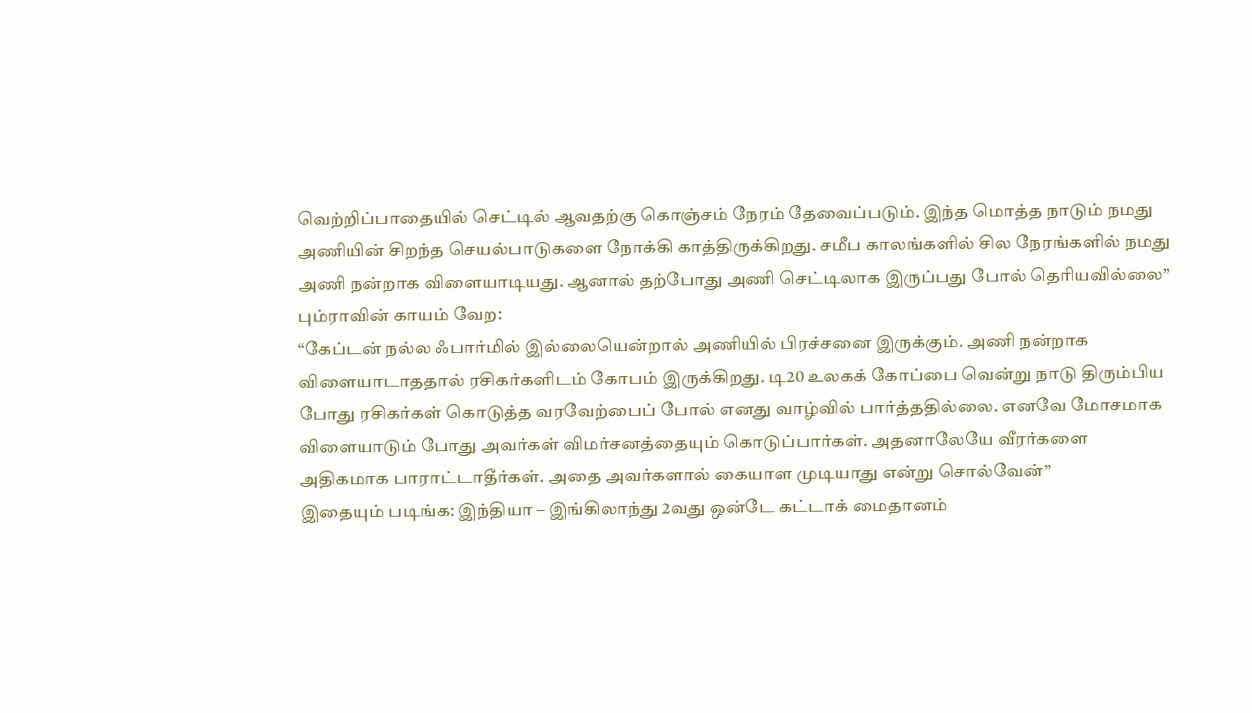வெற்றிப்பாதையில் செட்டில் ஆவதற்கு கொஞ்சம் நேரம் தேவைப்படும். இந்த மொத்த நாடும் நமது அணியின் சிறந்த செயல்பாடுகளை நோக்கி காத்திருக்கிறது. சமீப காலங்களில் சில நேரங்களில் நமது அணி நன்றாக விளையாடியது. ஆனால் தற்போது அணி செட்டிலாக இருப்பது போல் தெரியவில்லை”
பும்ராவின் காயம் வேற:
“கேப்டன் நல்ல ஃபார்மில் இல்லையென்றால் அணியில் பிரச்சனை இருக்கும். அணி நன்றாக விளையாடாததால் ரசிகர்களிடம் கோபம் இருக்கிறது. டி20 உலகக் கோப்பை வென்று நாடு திரும்பிய போது ரசிகர்கள் கொடுத்த வரவேற்பைப் போல் எனது வாழ்வில் பார்த்ததில்லை. எனவே மோசமாக விளையாடும் போது அவர்கள் விமர்சனத்தையும் கொடுப்பார்கள். அதனாலேயே வீரர்களை அதிகமாக பாராட்டாதீர்கள். அதை அவர்களால் கையாள முடியாது என்று சொல்வேன்”
இதையும் படிங்க: இந்தியா – இங்கிலாந்து 2வது ஒன்டே கட்டாக் மைதானம்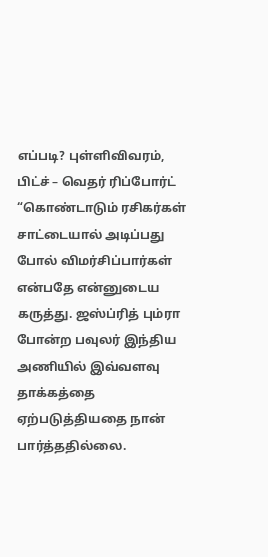எப்படி? புள்ளிவிவரம், பிட்ச் – வெதர் ரிப்போர்ட்
“கொண்டாடும் ரசிகர்கள் சாட்டையால் அடிப்பது போல் விமர்சிப்பார்கள் என்பதே என்னுடைய கருத்து. ஜஸ்ப்ரித் பும்ரா போன்ற பவுலர் இந்திய அணியில் இவ்வளவு தாக்கத்தை ஏற்படுத்தியதை நான் பார்த்ததில்லை.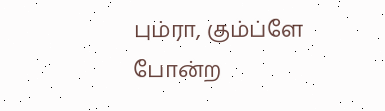பும்ரா, கும்ப்ளே போன்ற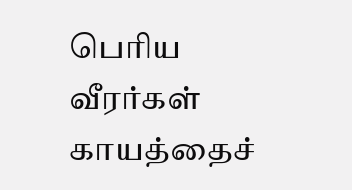பெரிய வீரர்கள் காயத்தைச்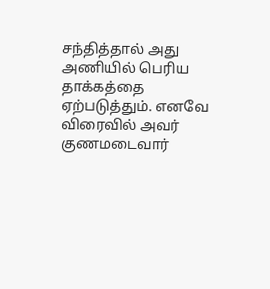சந்தித்தால் அது அணியில் பெரிய தாக்கத்தை ஏற்படுத்தும். எனவே விரைவில் அவர் குணமடைவார்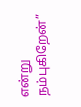என்று நம்புகிறேன்”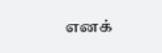எனக்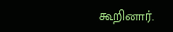கூறினார்.